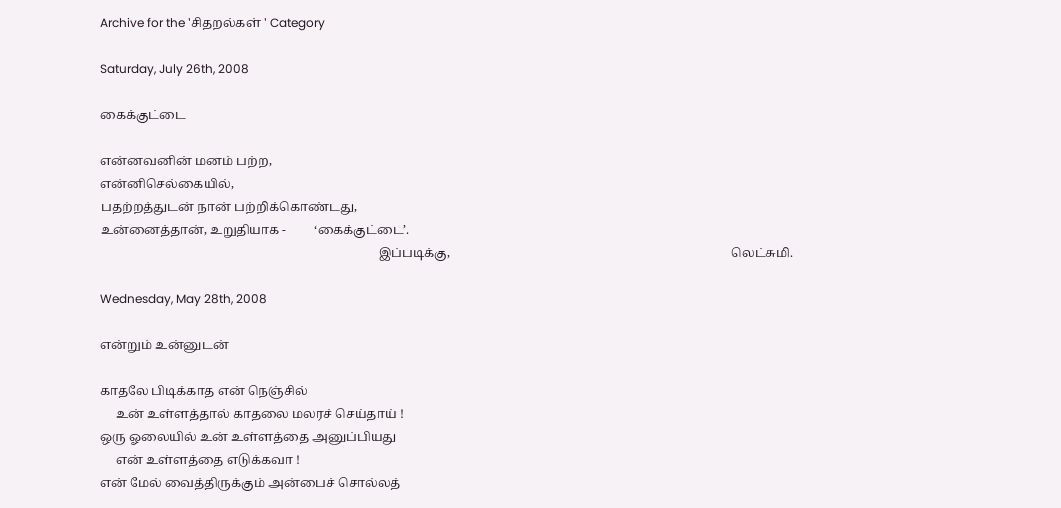Archive for the 'சிதறல்கள் ' Category

Saturday, July 26th, 2008

கைக்குட்டை

என்னவனின் மனம் பற்ற,
என்னிசெல்கையில்,
பதற்றத்துடன் நான் பற்றிக்கொண்டது,
உன்னைத்தான், உறுதியாக -         ‘கைக்குட்டை’.
                                                                                         இப்படிக்கு,                                                                                          லெட்சுமி.

Wednesday, May 28th, 2008

என்றும் உன்னுடன்

காதலே பிடிக்காத என் நெஞ்சில்
     உன் உள்ளத்தால் காதலை மலரச் செய்தாய் !
ஒரு ஓலையில் உன் உள்ளத்தை அனுப்பியது
     என் உள்ளத்தை எடுக்கவா !
என் மேல் வைத்திருக்கும் அன்பைச் சொல்லத்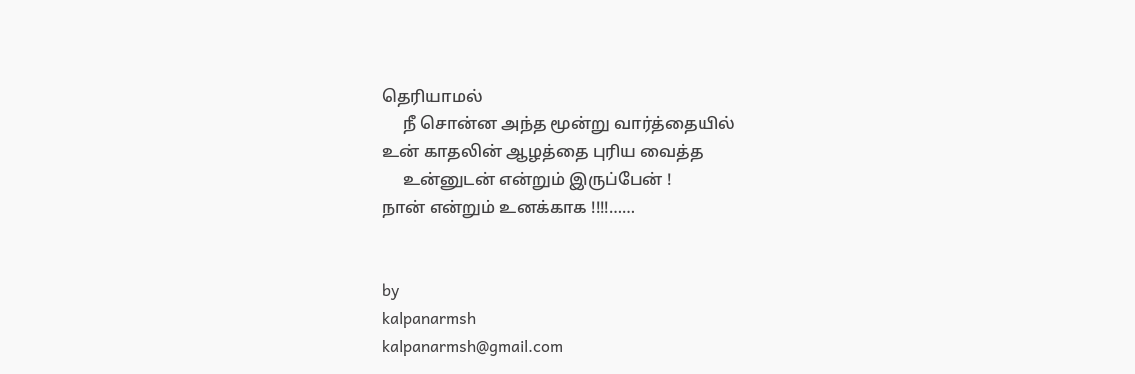தெரியாமல்
     நீ சொன்ன அந்த மூன்று வார்த்தையில்
உன் காதலின் ஆழத்தை புரிய வைத்த
     உன்னுடன் என்றும் இருப்பேன் !
நான் என்றும் உனக்காக !!!!……


by
kalpanarmsh
kalpanarmsh@gmail.com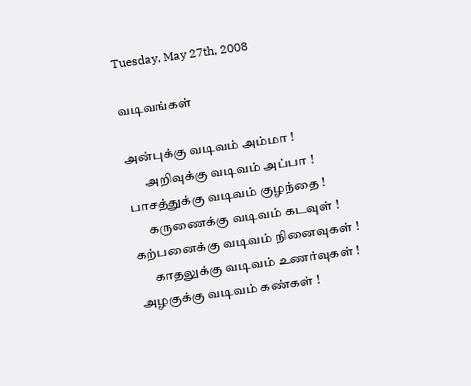Tuesday, May 27th, 2008

வடிவங்கள்

அன்புக்கு வடிவம் அம்மா !
       அறிவுக்கு வடிவம் அப்பா !
பாசத்துக்கு வடிவம் குழந்தை !
      கருணைக்கு வடிவம் கடவுள் !
கற்பனைக்கு வடிவம் நினைவுகள் !
      காதலுக்கு வடிவம் உணர்வுகள் !
அழகுக்கு வடிவம் கண்கள் !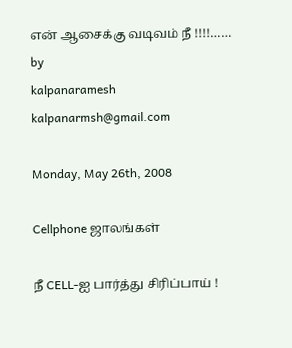என் ஆசைக்கு வடிவம் நீ !!!!……
by
kalpanaramesh
kalpanarmsh@gmail.com

Monday, May 26th, 2008

Cellphone ஜாலங்கள்

நீ CELL-ஐ பார்த்து சிரிப்பாய் !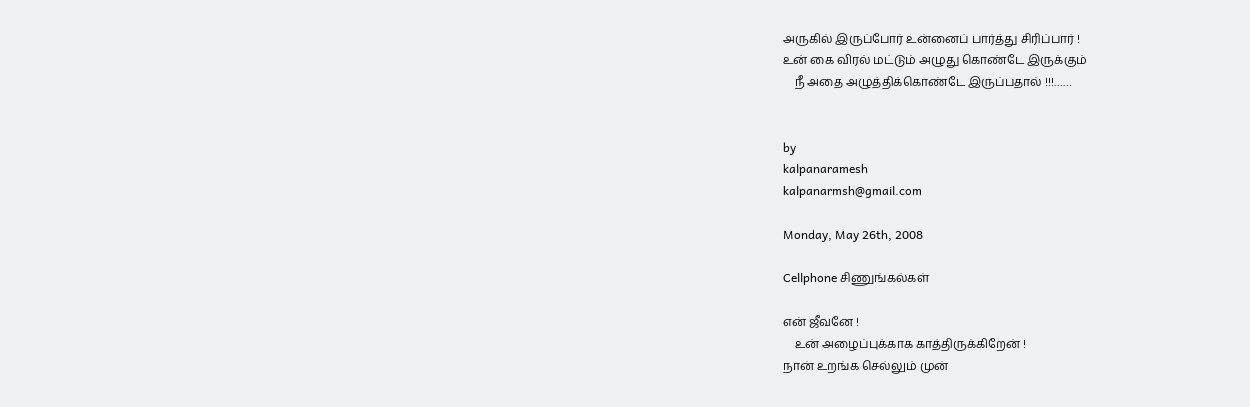அருகில் இருப்போர் உன்னைப் பார்த்து சிரிப்பார் !
உன் கை விரல் மட்டும் அழுது கொண்டே இருக்கும்
    நீ அதை அழுத்திக்கொண்டே இருப்பதால் !!!……


by
kalpanaramesh
kalpanarmsh@gmail.com

Monday, May 26th, 2008

Cellphone சிணுங்கல்கள்

என் ஜீவனே !
    உன் அழைப்புக்காக காத்திருக்கிறேன் !
நான் உறங்க செல்லும் முன்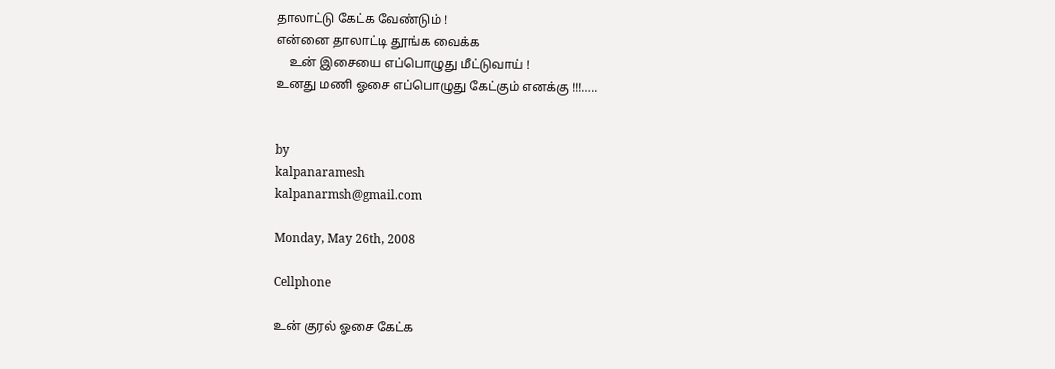தாலாட்டு கேட்க வேண்டும் !
என்னை தாலாட்டி தூங்க வைக்க
    உன் இசையை எப்பொழுது மீட்டுவாய் !
உனது மணி ஓசை எப்பொழுது கேட்கும் எனக்கு !!!…..


by
kalpanaramesh
kalpanarmsh@gmail.com

Monday, May 26th, 2008

Cellphone

உன் குரல் ஓசை கேட்க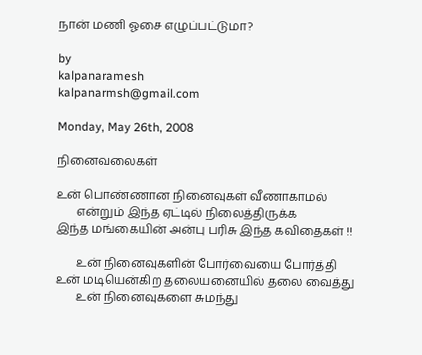நான் மணி ஓசை எழுப்பட்டுமா?

by
kalpanaramesh
kalpanarmsh@gmail.com

Monday, May 26th, 2008

நினைவலைகள்

உன் பொண்ணான நினைவுகள் வீணாகாமல்
       என்றும் இந்த ஏட்டில் நிலைத்திருக்க
இந்த மங்கையின் அன்பு பரிசு இந்த கவிதைகள் !!

       உன் நினைவுகளின் போர்வையை போர்த்தி
உன் மடியென்கிற தலையனையில் தலை வைத்து
       உன் நினைவுகளை சுமந்து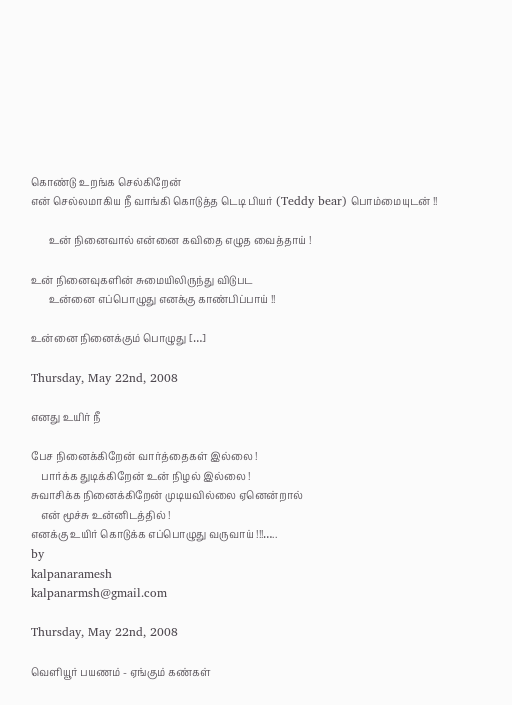கொண்டு உறங்க செல்கிறேன்
என் செல்லமாகிய நீ வாங்கி கொடுத்த டெடி பியர் (Teddy bear) பொம்மையுடன் !!

       உன் நினைவால் என்னை கவிதை எழுத வைத்தாய் !

உன் நினைவுகளின் சுமையிலிருந்து விடுபட
       உன்னை எப்பொழுது எனக்கு காண்பிப்பாய் !!

உன்னை நினைக்கும் பொழுது […]

Thursday, May 22nd, 2008

எனது உயிர் நீ

பேச நினைக்கிறேன் வார்த்தைகள் இல்லை !
    பார்க்க துடிக்கிறேன் உன் நிழல் இல்லை !
சுவாசிக்க நினைக்கிறேன் முடியவில்லை ஏனென்றால்
    என் மூச்சு உன்னிடத்தில் !
எனக்கு உயிர் கொடுக்க எப்பொழுது வருவாய் !!!…..
by
kalpanaramesh
kalpanarmsh@gmail.com

Thursday, May 22nd, 2008

வெளியூர் பயணம் - ஏங்கும் கண்கள்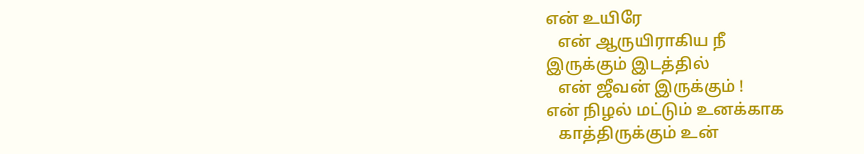என் உயிரே
   என் ஆருயிராகிய நீ
இருக்கும் இடத்தில்
   என் ஜீவன் இருக்கும் !
என் நிழல் மட்டும் உனக்காக
   காத்திருக்கும் உன்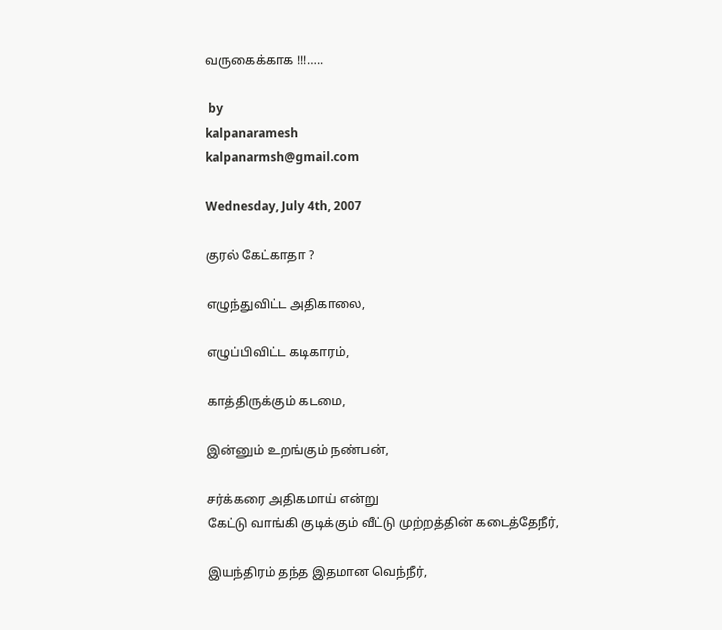வருகைக்காக !!!…..

 by
kalpanaramesh
kalpanarmsh@gmail.com

Wednesday, July 4th, 2007

குரல் கேட்காதா ?

எழுந்துவிட்ட அதிகாலை,

எழுப்பிவிட்ட கடிகாரம்,

காத்திருக்கும் கடமை,

இன்னும் உறங்கும் நண்பன்,

சர்க்கரை அதிகமாய் என்று
கேட்டு வாங்கி குடிக்கும் வீட்டு முற்றத்தின் கடைத்தேநீர்,

இயந்திரம் தந்த இதமான வெந்நீர்,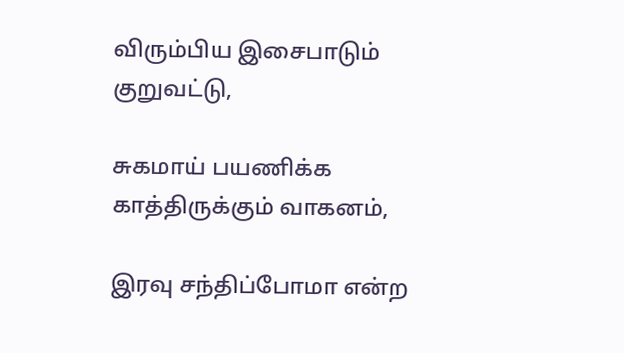விரும்பிய இசைபாடும் குறுவட்டு,

சுகமாய் பயணிக்க காத்திருக்கும் வாகனம்,

இரவு சந்திப்போமா என்ற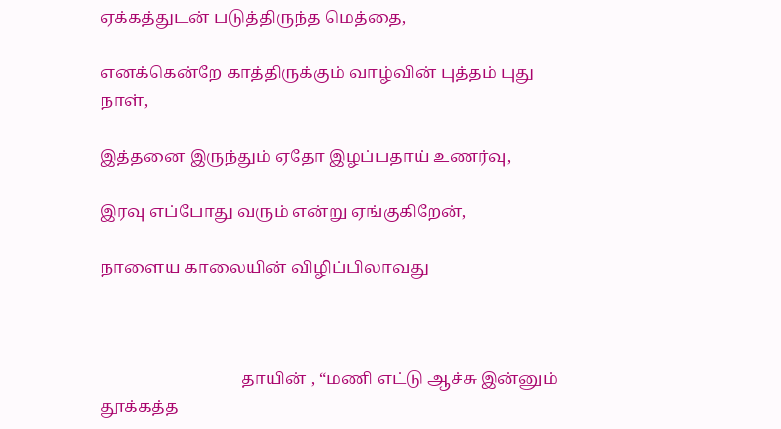ஏக்கத்துடன் படுத்திருந்த மெத்தை,

எனக்கென்றே காத்திருக்கும் வாழ்வின் புத்தம் புது நாள்,

இத்தனை இருந்தும் ஏதோ இழப்பதாய் உணர்வு,

இரவு எப்போது வரும் என்று ஏங்குகிறேன்,

நாளைய காலையின் விழிப்பிலாவது



                                  தாயின் , “மணி எட்டு ஆச்சு இன்னும் தூக்கத்த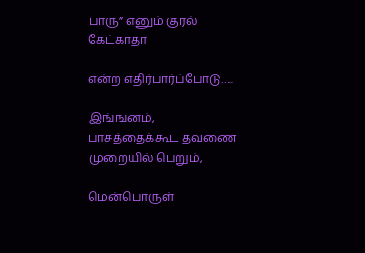பாரு” எனும் குரல் கேட்காதா

என்ற எதிர்பார்ப்போடு…..

இங்ஙனம்,
பாசத்தைக்கூட தவணை முறையில் பெறும்,

மென்பொருள்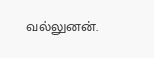வல்லுனன்.